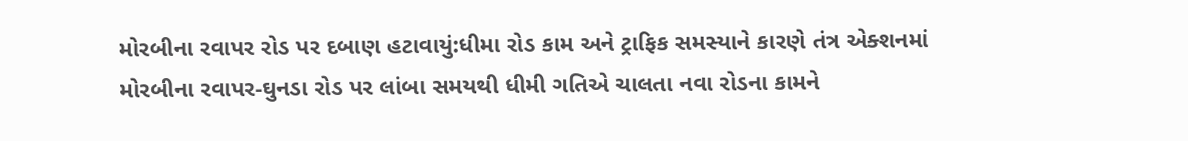મોરબીના રવાપર રોડ પર દબાણ હટાવાયું:ધીમા રોડ કામ અને ટ્રાફિક સમસ્યાને કારણે તંત્ર એક્શનમાં
મોરબીના રવાપર-ઘુનડા રોડ પર લાંબા સમયથી ધીમી ગતિએ ચાલતા નવા રોડના કામને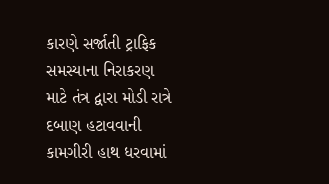કારણે સર્જાતી ટ્રાફિક સમસ્યાના નિરાકરણ માટે તંત્ર દ્વારા મોડી રાત્રે દબાણ હટાવવાની કામગીરી હાથ ધરવામાં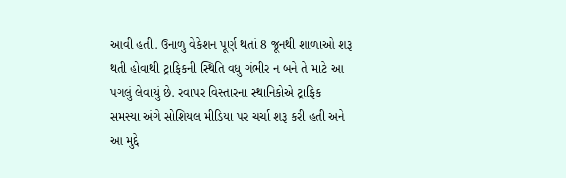આવી હતી. ઉનાળુ વેકેશન પૂર્ણ થતાં 8 જૂનથી શાળાઓ શરૂ થતી હોવાથી ટ્રાફિકની સ્થિતિ વધુ ગંભીર ન બને તે માટે આ પગલું લેવાયું છે. રવાપર વિસ્તારના સ્થાનિકોએ ટ્રાફિક સમસ્યા અંગે સોશિયલ મીડિયા પર ચર્ચા શરૂ કરી હતી અને આ મુદ્દે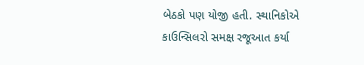બેઠકો પણ યોજી હતી. સ્થાનિકોએ કાઉન્સિલરો સમક્ષ રજૂઆત કર્યા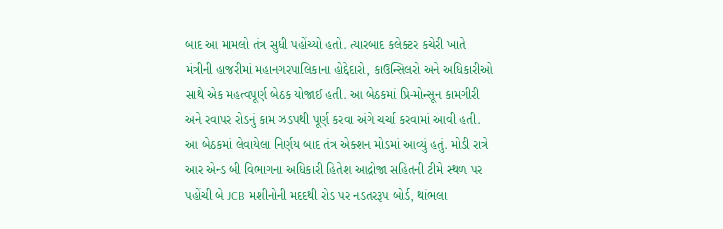બાદ આ મામલો તંત્ર સુધી પહોંચ્યો હતો. ત્યારબાદ કલેક્ટર કચેરી ખાતે મંત્રીની હાજરીમાં મહાનગરપાલિકાના હોદ્દેદારો, કાઉન્સિલરો અને અધિકારીઓ સાથે એક મહત્વપૂર્ણ બેઠક યોજાઈ હતી. આ બેઠકમાં પ્રિ-મોન્સૂન કામગીરી અને રવાપર રોડનું કામ ઝડપથી પૂર્ણ કરવા અંગે ચર્ચા કરવામાં આવી હતી. આ બેઠકમાં લેવાયેલા નિર્ણય બાદ તંત્ર એક્શન મોડમાં આવ્યું હતું. મોડી રાત્રે આર એન્ડ બી વિભાગના અધિકારી હિતેશ આદ્રોજા સહિતની ટીમે સ્થળ પર પહોંચી બે JCB મશીનોની મદદથી રોડ પર નડતરરૂપ બોર્ડ, થાંભલા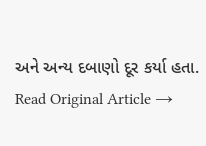અને અન્ય દબાણો દૂર કર્યા હતા.
Read Original Article →